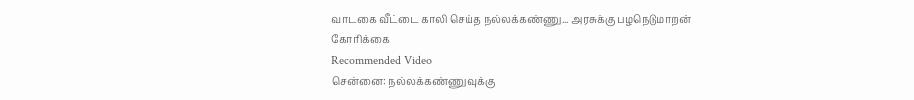வாடகை வீட்டை காலி செய்த நல்லக்கண்ணு... அரசுக்கு பழநெடுமாறன் கோரிக்கை
Recommended Video
சென்னை: நல்லக்கண்ணுவுக்கு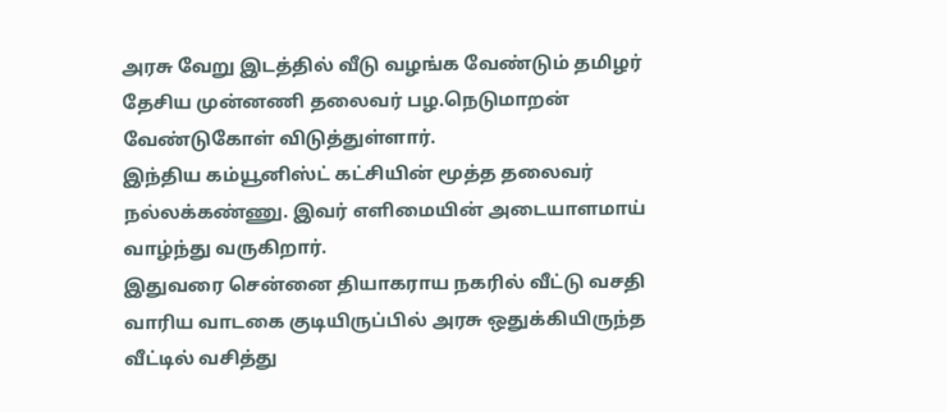அரசு வேறு இடத்தில் வீடு வழங்க வேண்டும் தமிழர் தேசிய முன்னணி தலைவர் பழ.நெடுமாறன் வேண்டுகோள் விடுத்துள்ளார்.
இந்திய கம்யூனிஸ்ட் கட்சியின் மூத்த தலைவர் நல்லக்கண்ணு. இவர் எளிமையின் அடையாளமாய் வாழ்ந்து வருகிறார்.
இதுவரை சென்னை தியாகராய நகரில் வீட்டு வசதி வாரிய வாடகை குடியிருப்பில் அரசு ஒதுக்கியிருந்த வீட்டில் வசித்து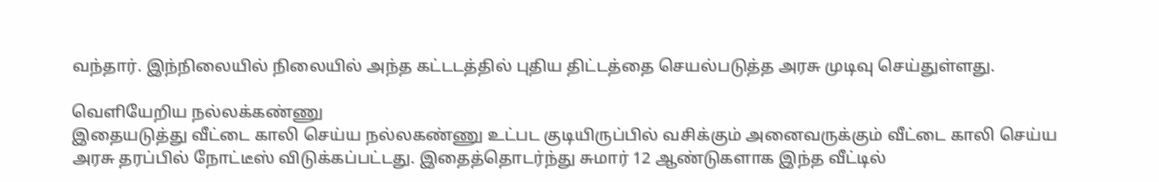வந்தார். இந்நிலையில் நிலையில் அந்த கட்டடத்தில் புதிய திட்டத்தை செயல்படுத்த அரசு முடிவு செய்துள்ளது.

வெளியேறிய நல்லக்கண்ணு
இதையடுத்து வீட்டை காலி செய்ய நல்லகண்ணு உட்பட குடியிருப்பில் வசிக்கும் அனைவருக்கும் வீட்டை காலி செய்ய அரசு தரப்பில் நோட்டீஸ் விடுக்கப்பட்டது. இதைத்தொடர்ந்து சுமார் 12 ஆண்டுகளாக இந்த வீட்டில்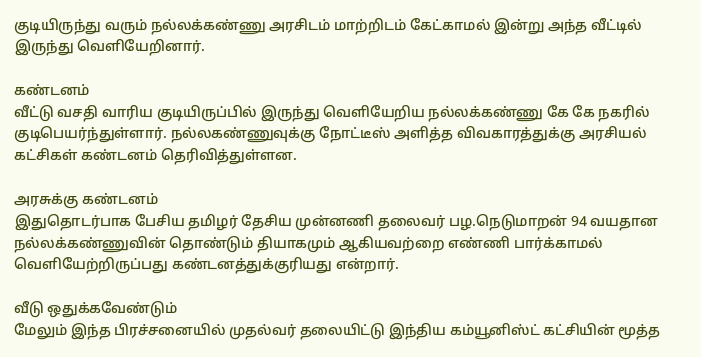குடியிருந்து வரும் நல்லக்கண்ணு அரசிடம் மாற்றிடம் கேட்காமல் இன்று அந்த வீட்டில் இருந்து வெளியேறினார்.

கண்டனம்
வீட்டு வசதி வாரிய குடியிருப்பில் இருந்து வெளியேறிய நல்லக்கண்ணு கே கே நகரில் குடிபெயர்ந்துள்ளார். நல்லகண்ணுவுக்கு நோட்டீஸ் அளித்த விவகாரத்துக்கு அரசியல் கட்சிகள் கண்டனம் தெரிவித்துள்ளன.

அரசுக்கு கண்டனம்
இதுதொடர்பாக பேசிய தமிழர் தேசிய முன்னணி தலைவர் பழ.நெடுமாறன் 94 வயதான நல்லக்கண்ணுவின் தொண்டும் தியாகமும் ஆகியவற்றை எண்ணி பார்க்காமல் வெளியேற்றிருப்பது கண்டனத்துக்குரியது என்றார்.

வீடு ஒதுக்கவேண்டும்
மேலும் இந்த பிரச்சனையில் முதல்வர் தலையிட்டு இந்திய கம்யூனிஸ்ட் கட்சியின் மூத்த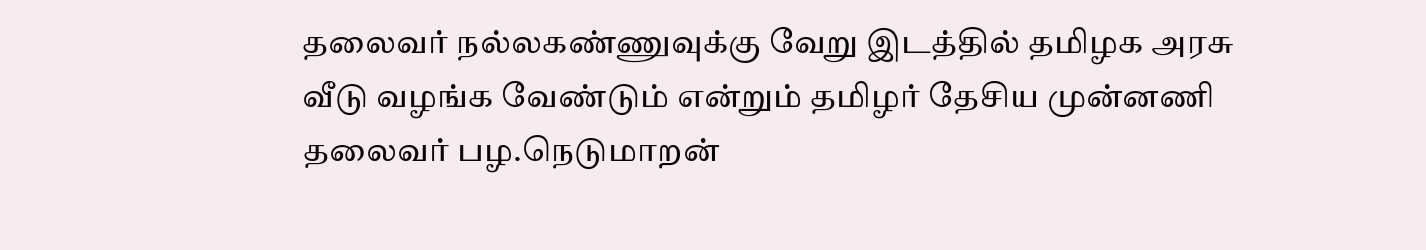தலைவர் நல்லகண்ணுவுக்கு வேறு இடத்தில் தமிழக அரசு வீடு வழங்க வேண்டும் என்றும் தமிழர் தேசிய முன்னணி தலைவர் பழ.நெடுமாறன்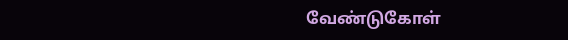வேண்டுகோள்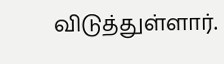விடுத்துள்ளார்.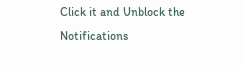Click it and Unblock the Notifications